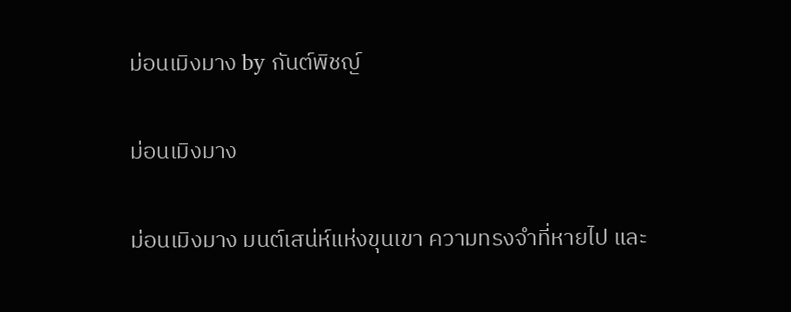ม่อนเมิงมาง by กันต์พิชญ์

ม่อนเมิงมาง

ม่อนเมิงมาง มนต์เสน่ห์แห่งขุนเขา ความทรงจำที่หายไป และ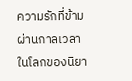ความรักที่ข้ามผ่านกาลเวลาในโลกของนิยา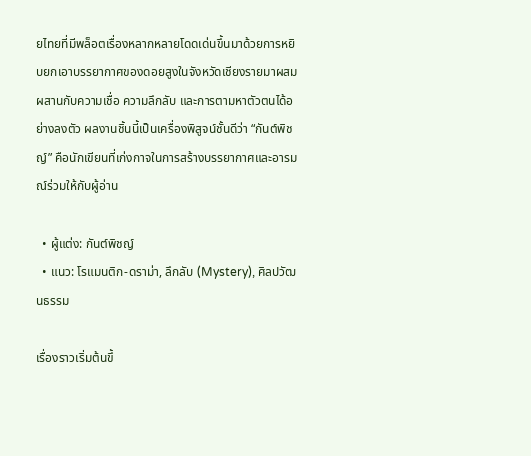ยไทยที่มีพล็อตเรื่องหลากหลายโดดเด่นขึ้นมาด้วยการหยิบยกเอาบรรยากาศของดอยสูงในจังหวัดเชียงรายมาผสมผสานกับความเชื่อ ความลึกลับ และการตามหาตัวตนได้อย่างลงตัว ผลงานชิ้นนี้เป็นเครื่องพิสูจน์ชั้นดีว่า “กันต์พิชญ์” คือนักเขียนที่เก่งกาจในการสร้างบรรยากาศและอารมณ์ร่วมให้กับผู้อ่าน

  • ผู้แต่ง: กันต์พิชญ์
  • แนว: โรแมนติก-ดราม่า, ลึกลับ (Mystery), ศิลปวัฒนธรรม

เรื่องราวเริ่มต้นขึ้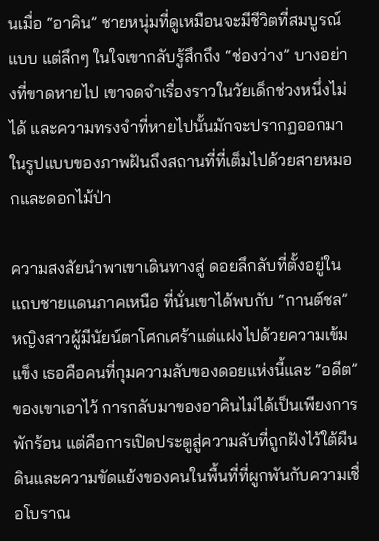นเมื่อ “อาคิน” ชายหนุ่มที่ดูเหมือนจะมีชีวิตที่สมบูรณ์แบบ แต่ลึกๆ ในใจเขากลับรู้สึกถึง “ช่องว่าง” บางอย่างที่ขาดหายไป เขาจดจำเรื่องราวในวัยเด็กช่วงหนึ่งไม่ได้ และความทรงจำที่หายไปนั้นมักจะปรากฏออกมาในรูปแบบของภาพฝันถึงสถานที่ที่เต็มไปด้วยสายหมอกและดอกไม้ป่า

ความสงสัยนำพาเขาเดินทางสู่ ดอยลึกลับที่ตั้งอยู่ในแถบชายแดนภาคเหนือ ที่นั่นเขาได้พบกับ “กานต์ชล” หญิงสาวผู้มีนัยน์ตาโศกเศร้าแต่แฝงไปด้วยความเข้มแข็ง เธอคือคนที่กุมความลับของดอยแห่งนี้และ “อดีต” ของเขาเอาไว้ การกลับมาของอาคินไม่ได้เป็นเพียงการพักร้อน แต่คือการเปิดประตูสู่ความลับที่ถูกฝังไว้ใต้ผืนดินและความขัดแย้งของคนในพื้นที่ที่ผูกพันกับความเชื่อโบราณ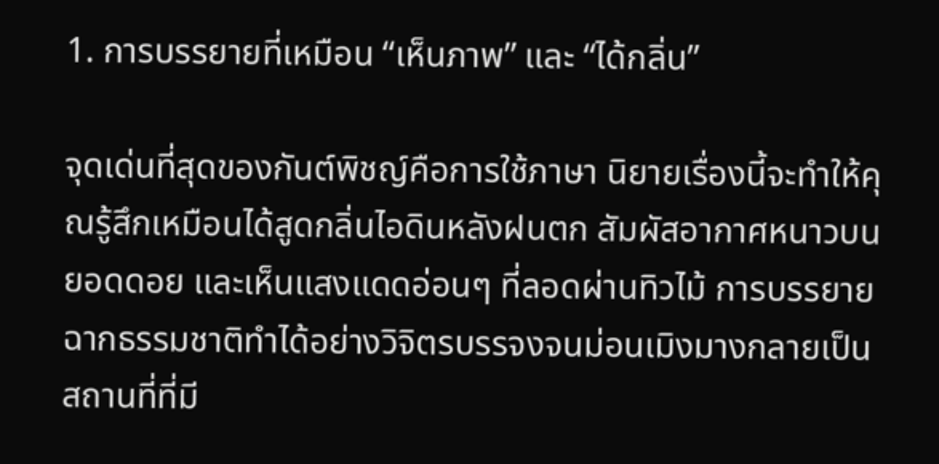1. การบรรยายที่เหมือน “เห็นภาพ” และ “ได้กลิ่น”

จุดเด่นที่สุดของกันต์พิชญ์คือการใช้ภาษา นิยายเรื่องนี้จะทำให้คุณรู้สึกเหมือนได้สูดกลิ่นไอดินหลังฝนตก สัมผัสอากาศหนาวบนยอดดอย และเห็นแสงแดดอ่อนๆ ที่ลอดผ่านทิวไม้ การบรรยายฉากธรรมชาติทำได้อย่างวิจิตรบรรจงจนม่อนเมิงมางกลายเป็นสถานที่ที่มี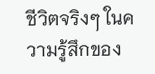ชีวิตจริงๆ ในความรู้สึกของ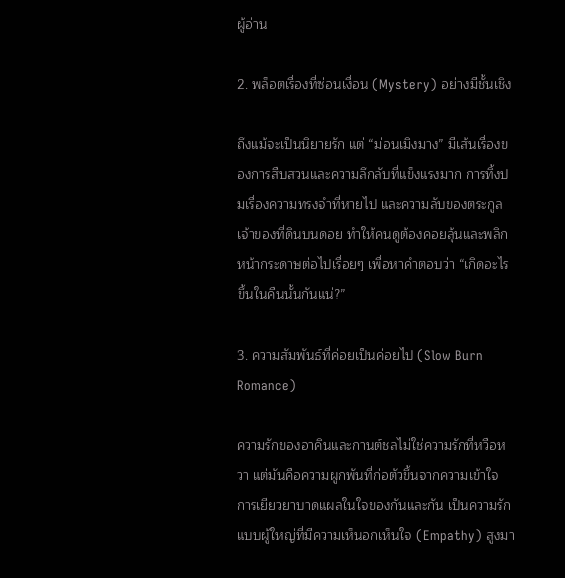ผู้อ่าน

2. พล็อตเรื่องที่ซ่อนเงื่อน (Mystery) อย่างมีชั้นเชิง

ถึงแม้จะเป็นนิยายรัก แต่ “ม่อนเมิงมาง” มีเส้นเรื่องของการสืบสวนและความลึกลับที่แข็งแรงมาก การทิ้งปมเรื่องความทรงจำที่หายไป และความลับของตระกูลเจ้าของที่ดินบนดอย ทำให้คนดูต้องคอยลุ้นและพลิกหน้ากระดาษต่อไปเรื่อยๆ เพื่อหาคำตอบว่า “เกิดอะไรขึ้นในคืนนั้นกันแน่?”

3. ความสัมพันธ์ที่ค่อยเป็นค่อยไป (Slow Burn Romance)

ความรักของอาคินและกานต์ชลไม่ใช่ความรักที่หวือหวา แต่มันคือความผูกพันที่ก่อตัวขึ้นจากความเข้าใจ การเยียวยาบาดแผลในใจของกันและกัน เป็นความรักแบบผู้ใหญ่ที่มีความเห็นอกเห็นใจ (Empathy) สูงมา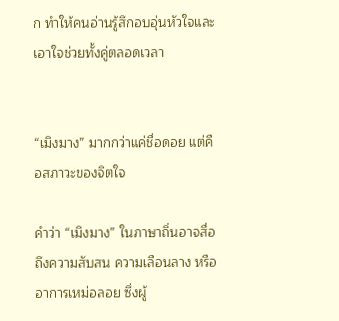ก ทำให้คนอ่านรู้สึกอบอุ่นหัวใจและเอาใจช่วยทั้งคู่ตลอดเวลา


“เมิงมาง” มากกว่าแค่ชื่อดอย แต่คือสภาวะของจิตใจ

คำว่า “เมิงมาง” ในภาษาถิ่นอาจสื่อถึงความสับสน ความเลือนลาง หรืออาการเหม่อลอย ซึ่งผู้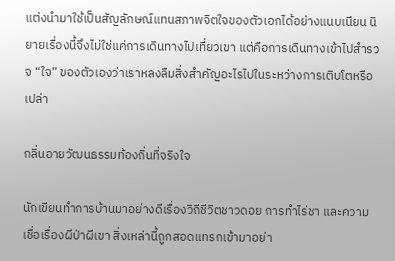แต่งนำมาใช้เป็นสัญลักษณ์แทนสภาพจิตใจของตัวเอกได้อย่างแนบเนียน นิยายเรื่องนี้จึงไม่ใช่แค่การเดินทางไปเที่ยวเขา แต่คือการเดินทางเข้าไปสำรวจ “ใจ” ของตัวเองว่าเราหลงลืมสิ่งสำคัญอะไรไปในระหว่างการเติบโตหรือเปล่า

กลิ่นอายวัฒนธรรมท้องถิ่นที่จริงใจ

นักเขียนทำการบ้านมาอย่างดีเรื่องวิถีชีวิตชาวดอย การทำไร่ชา และความเชื่อเรื่องผีป่าผีเขา สิ่งเหล่านี้ถูกสอดแทรกเข้ามาอย่า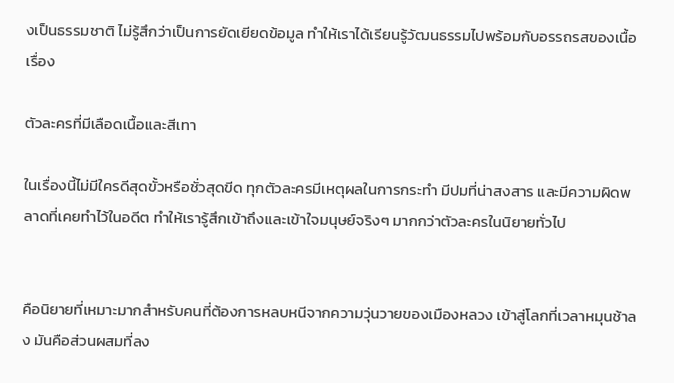งเป็นธรรมชาติ ไม่รู้สึกว่าเป็นการยัดเยียดข้อมูล ทำให้เราได้เรียนรู้วัฒนธรรมไปพร้อมกับอรรถรสของเนื้อเรื่อง

ตัวละครที่มีเลือดเนื้อและสีเทา

ในเรื่องนี้ไม่มีใครดีสุดขั้วหรือชั่วสุดขีด ทุกตัวละครมีเหตุผลในการกระทำ มีปมที่น่าสงสาร และมีความผิดพลาดที่เคยทำไว้ในอดีต ทำให้เรารู้สึกเข้าถึงและเข้าใจมนุษย์จริงๆ มากกว่าตัวละครในนิยายทั่วไป


คือนิยายที่เหมาะมากสำหรับคนที่ต้องการหลบหนีจากความวุ่นวายของเมืองหลวง เข้าสู่โลกที่เวลาหมุนช้าลง มันคือส่วนผสมที่ลง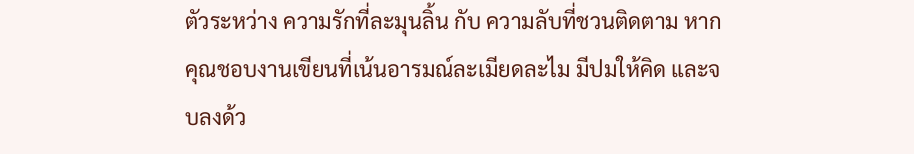ตัวระหว่าง ความรักที่ละมุนลิ้น กับ ความลับที่ชวนติดตาม หากคุณชอบงานเขียนที่เน้นอารมณ์ละเมียดละไม มีปมให้คิด และจบลงด้ว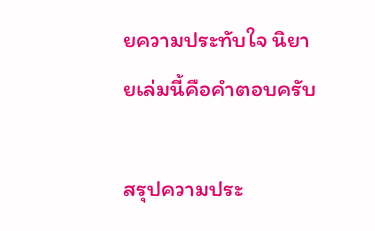ยความประทับใจ นิยายเล่มนี้คือคำตอบครับ

สรุปความประ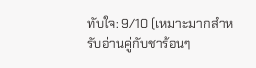ทับใจ: 9/10 (เหมาะมากสำหรับอ่านคู่กับชาร้อนๆ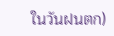ในวันฝนตก)